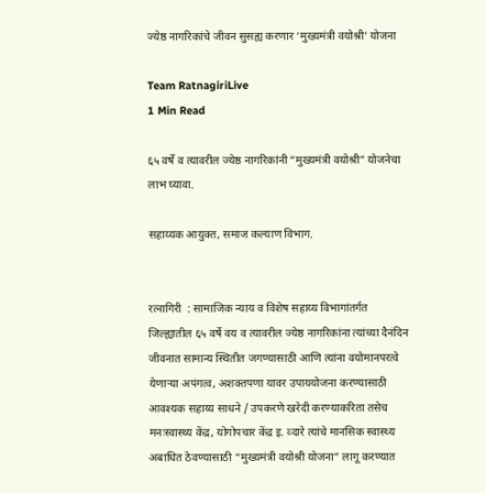ज्येष्ठ नागरिकांचे जीवन सुसह्य करणार ‘मुख्यमंत्री वयोश्री’ योजना

Team RatnagiriLive
1 Min Read

६५ वर्षे व त्यावरील ज्येष्ठ नागरिकांनी “मुख्यमंत्री वयोश्री” योजनेचा लाभ घ्यावा.

सहाय्यक आयुक्त, समाज कल्याण विभाग.


रत्नागिरी  : सामाजिक न्याय व विशेष सहाय्य विभागांतर्गत जिल्ह्यातील ६५ वर्षे वय व त्यावरील ज्येष्ठ नागरिकांना त्यांच्या दैनंदिन जीवनात सामान्य स्थितीत जगण्यासाठी आणि त्यांना वयोमानपरत्वे येणाऱ्या अपंगत्व, अशक्तपणा यावर उपाययोजना करण्यासाठी आवश्यक सहाय्य साधने / उपकरणे खरेदी करण्याकरिता तसेच मनःस्वास्थ्य केंद्र, योगोपचार केंद्र इ. व्दारे त्यांचे मानसिक स्वास्थ्य अबाधित ठेवण्यासाठी “मुख्यमंत्री वयोश्री योजना” लागू करण्यात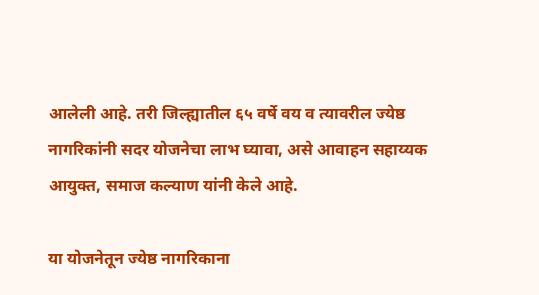आलेली आहे. तरी जिल्ह्यातील ६५ वर्षे वय व त्यावरील ज्येष्ठ नागरिकांनी सदर योजनेचा लाभ घ्यावा, असे आवाहन सहाय्यक आयुक्त, समाज कल्याण यांनी केले आहे.

या योजनेतून ज्येष्ठ नागरिकाना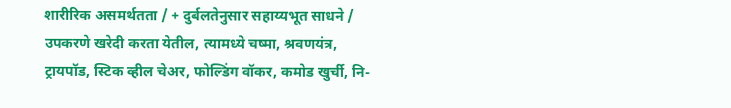शारीरिक असमर्थतता / + दुर्बलतेनुसार सहाय्यभूत साधने / उपकरणे खरेदी करता येतील, त्यामध्ये चष्मा, श्रवणयंत्र, ट्रायपॉड, स्टिक व्हील चेअर, फोल्डिंग वॉकर, कमोड खुर्ची, नि-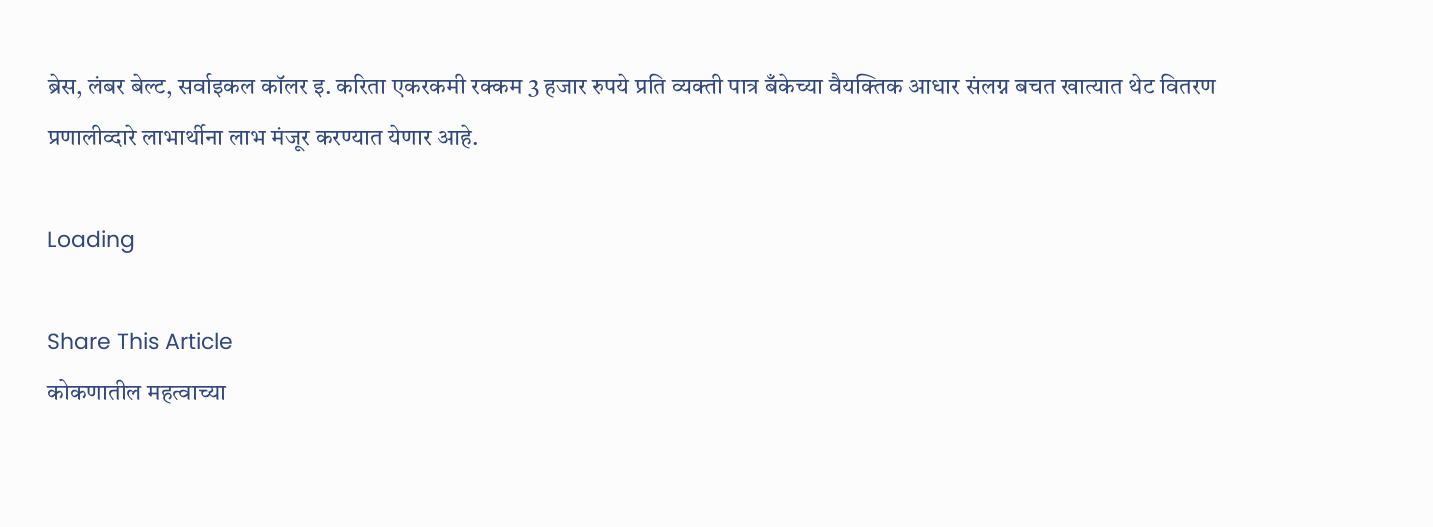ब्रेस, लंबर बेल्ट, सर्वाइकल कॉलर इ. करिता एकरकमी रक्कम 3 हजार रुपये प्रति व्यक्ती पात्र बँकेच्या वैयक्तिक आधार संलग्न बचत खात्यात थेट वितरण प्रणालीव्दारे लाभार्थीना लाभ मंजूर करण्यात येणार आहे.

Loading

Share This Article
कोकणातील महत्वाच्या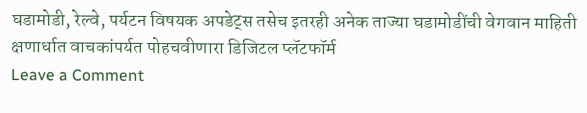घडामोडी, रेल्वे, पर्यटन विषयक अपडेट्स तसेच इतरही अनेक ताज्या घडामोडींची वेगवान माहिती क्षणार्धात वाचकांपर्यत पोहचवीणारा डिजिटल प्लॅटफॉर्म
Leave a Comment